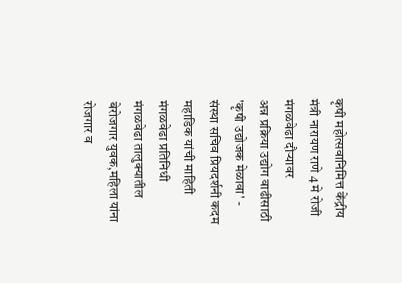कृषी महोत्सवानिमित्त केंद्रीय मंत्री नारायण राणे 4 मे रोजी मंगळवेढा दौऱ्यावर
अन्न प्रक्रिया उद्योग वाढीसाठी 'कृषी उद्योजक मेळावा' - संस्था सचिव प्रियदर्शनी कदम महाडिक यांची माहिती
मंगळवेढा प्रतिनिधी
मंगळवेढा तालुक्यातील बेरोजगार युवक,महिला यांना रोजगार व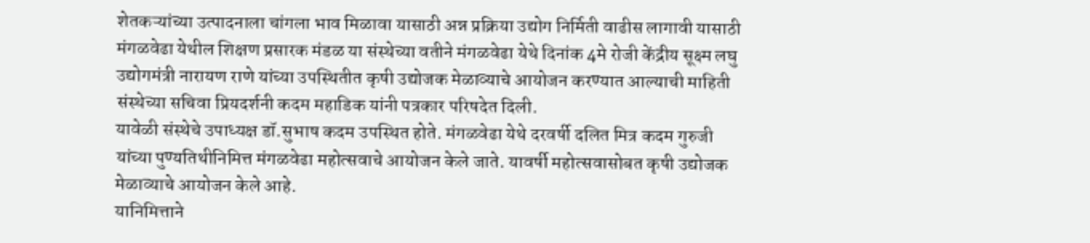शेतकऱ्यांच्या उत्पादनाला चांगला भाव मिळावा यासाठी अन्न प्रक्रिया उद्योग निर्मिती वाढीस लागावी यासाठी मंगळवेढा येथील शिक्षण प्रसारक मंडळ या संस्थेच्या वतीने मंगळवेढा येथे दिनांक 4मे रोजी केंद्रीय सूक्ष्म लघु उद्योगमंत्री नारायण राणे यांच्या उपस्थितीत कृषी उद्योजक मेळाव्याचे आयोजन करण्यात आल्याची माहिती संस्थेच्या सचिवा प्रियदर्शनी कदम महाडिक यांनी पत्रकार परिषदेत दिली.
यावेळी संस्थेचे उपाध्यक्ष डॉ.सुभाष कदम उपस्थित होते. मंगळवेढा येथे दरवर्षी दलित मित्र कदम गुरुजी यांच्या पुण्यतिथीनिमित्त मंगळवेढा महोत्सवाचे आयोजन केले जाते. यावर्षी महोत्सवासोबत कृषी उद्योजक मेळाव्याचे आयोजन केले आहे.
यानिमित्ताने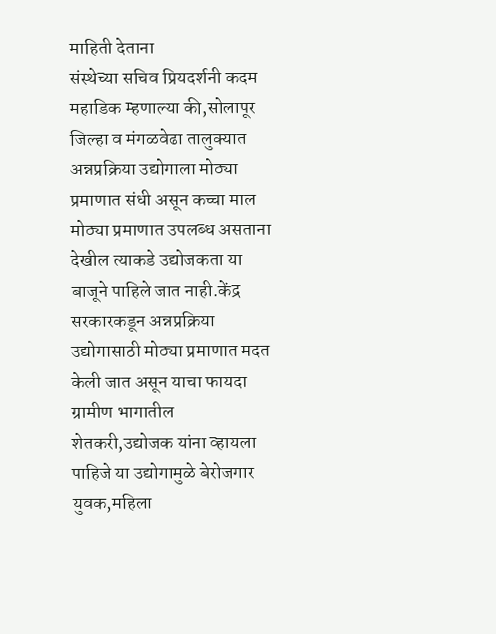माहिती देताना
संस्थेच्या सचिव प्रियदर्शनी कदम महाडिक म्हणाल्या की,सोलापूर जिल्हा व मंगळवेढा तालुक्यात अन्नप्रक्रिया उद्योगाला मोठ्या प्रमाणात संधी असून कच्चा माल मोठ्या प्रमाणात उपलब्ध असताना देखील त्याकडे उद्योजकता या बाजूने पाहिले जात नाही.केंद्र सरकारकडून अन्नप्रक्रिया उद्योगासाठी मोठ्या प्रमाणात मदत केली जात असून याचा फायदा ग्रामीण भागातील शेतकरी,उद्योजक यांना व्हायला पाहिजे या उद्योगामुळे बेरोजगार युवक,महिला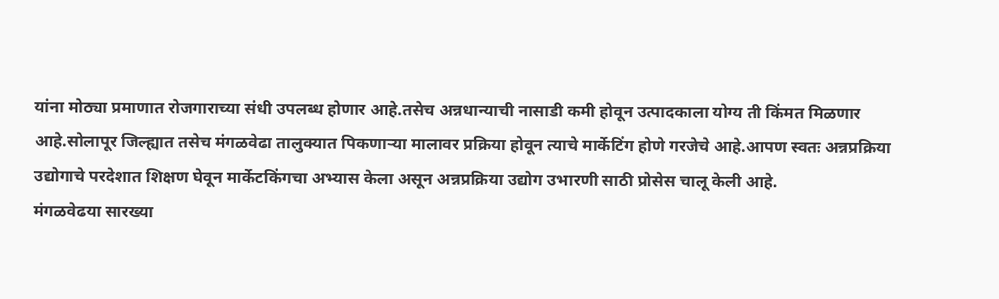यांना मोठ्या प्रमाणात रोजगाराच्या संधी उपलब्ध होणार आहे.तसेच अन्नधान्याची नासाडी कमी होवून उत्पादकाला योग्य ती किंमत मिळणार आहे.सोलापूर जिल्ह्यात तसेच मंगळवेढा तालुक्यात पिकणाऱ्या मालावर प्रक्रिया होवून त्याचे मार्केटिंग होणे गरजेचे आहे.आपण स्वतः अन्नप्रक्रिया उद्योगाचे परदेशात शिक्षण घेवून मार्केटकिंगचा अभ्यास केला असून अन्नप्रक्रिया उद्योग उभारणी साठी प्रोसेस चालू केली आहे.
मंगळवेढया सारख्या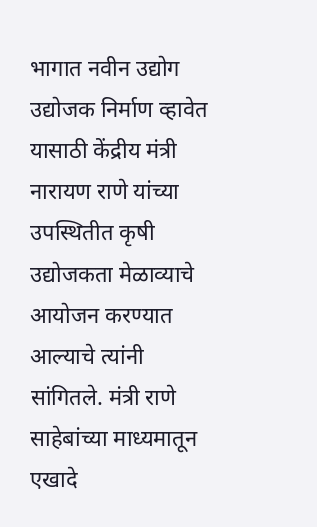भागात नवीन उद्योग उद्योजक निर्माण व्हावेत यासाठी केंद्रीय मंत्री नारायण राणे यांच्या उपस्थितीत कृषी उद्योजकता मेळाव्याचे आयोजन करण्यात आल्याचे त्यांनी सांगितले. मंत्री राणे साहेबांच्या माध्यमातून एखादे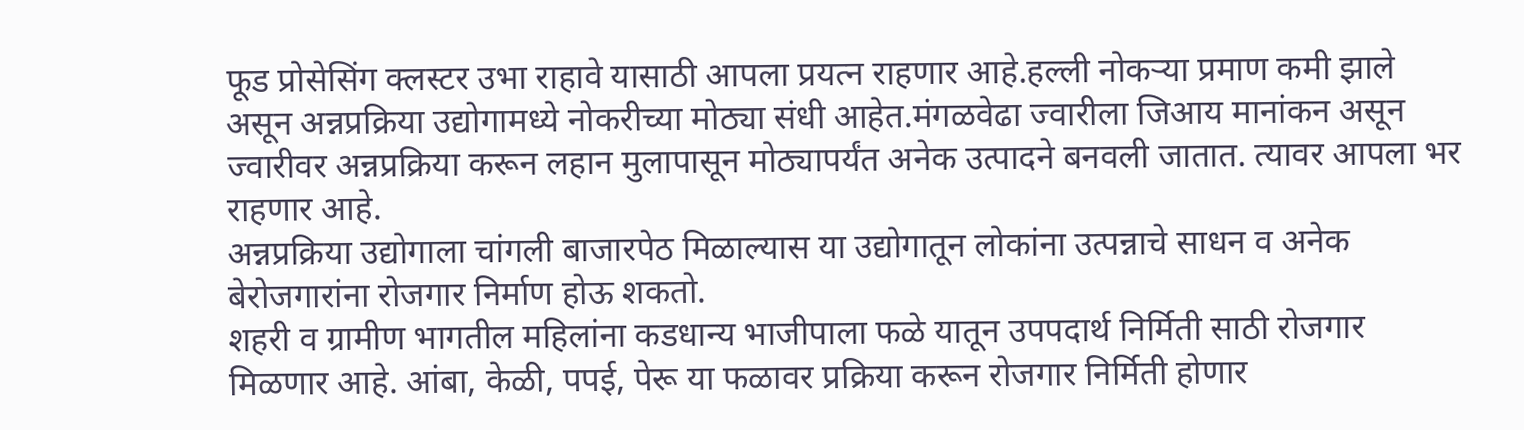फूड प्रोसेसिंग क्लस्टर उभा राहावे यासाठी आपला प्रयत्न राहणार आहे.हल्ली नोकऱ्या प्रमाण कमी झाले असून अन्नप्रक्रिया उद्योगामध्ये नोकरीच्या मोठ्या संधी आहेत.मंगळवेढा ज्वारीला जिआय मानांकन असून ज्वारीवर अन्नप्रक्रिया करून लहान मुलापासून मोठ्यापर्यंत अनेक उत्पादने बनवली जातात. त्यावर आपला भर राहणार आहे.
अन्नप्रक्रिया उद्योगाला चांगली बाजारपेठ मिळाल्यास या उद्योगातून लोकांना उत्पन्नाचे साधन व अनेक बेरोजगारांना रोजगार निर्माण होऊ शकतो.
शहरी व ग्रामीण भागतील महिलांना कडधान्य भाजीपाला फळे यातून उपपदार्थ निर्मिती साठी रोजगार मिळणार आहे. आंबा, केळी, पपई, पेरू या फळावर प्रक्रिया करून रोजगार निर्मिती होणार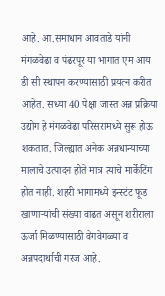आहे. आ.समाधान आवताडे यांनी मंगळवेढा व पंढरपूर या भागात एम आय डी सी स्थापन करण्यासाठी प्रयत्न करीत आहेत. सध्या 40 पेक्षा जास्त अन्न प्रक्रिया उद्योग हे मंगळवेढा परिसरामध्ये सुरू होऊ शकतात. जिल्ह्यात अनेक अन्नधान्याच्या मालाचे उत्पादन होते मात्र त्याचे मार्केटिंग होत नाही. शहरी भागामध्ये इन्स्टंट फूड खाणाऱ्यांची संख्या वाढत असून शरीराला ऊर्जा मिळण्यासाठी वेगवेगळ्या व अन्नपदार्थाची गरज आहे.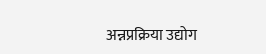अन्नप्रक्रिया उद्योग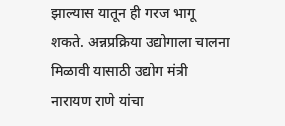झाल्यास यातून ही गरज भागू शकते. अन्नप्रक्रिया उद्योगाला चालना मिळावी यासाठी उद्योग मंत्री नारायण राणे यांचा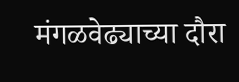मंगळवेढ्याच्या दौरा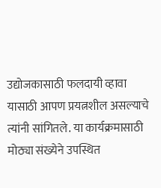उद्योजकासाठी फलदायी व्हावा यासाठी आपण प्रयत्नशील असल्याचे त्यांनी सांगितले. या कार्यक्रमासाठी मोठ्या संख्येने उपस्थित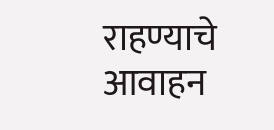राहण्याचे आवाहन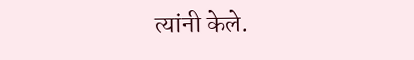त्यांनी केले.